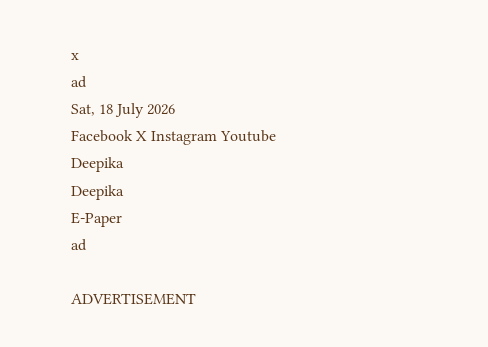x
ad
Sat, 18 July 2026
Facebook X Instagram Youtube
Deepika
Deepika
E-Paper
ad

ADVERTISEMENT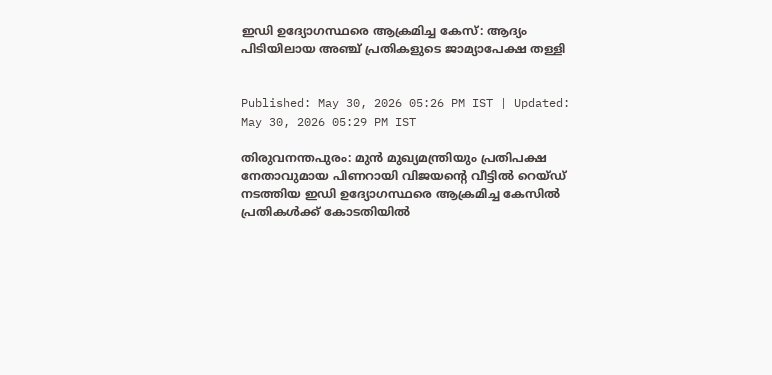ഇഡി ഉദ്യോഗസ്ഥരെ ആക്രമിച്ച കേസ്: ആദ്യം പിടിയിലായ അഞ്ച് പ്രതികളുടെ ജാമ്യാപേക്ഷ തള്ളി


Published: May 30, 2026 05:26 PM IST | Updated: May 30, 2026 05:29 PM IST

തിരുവനന്തപുരം: മുൻ മുഖ്യമന്ത്രിയും പ്രതിപക്ഷ നേതാവുമായ പിണറായി വിജയന്‍റെ വീട്ടിൽ റെയ്ഡ് നടത്തിയ ഇഡി ഉദ്യോഗസ്ഥരെ ആക്രമിച്ച കേസിൽ പ്രതികൾക്ക് കോടതിയിൽ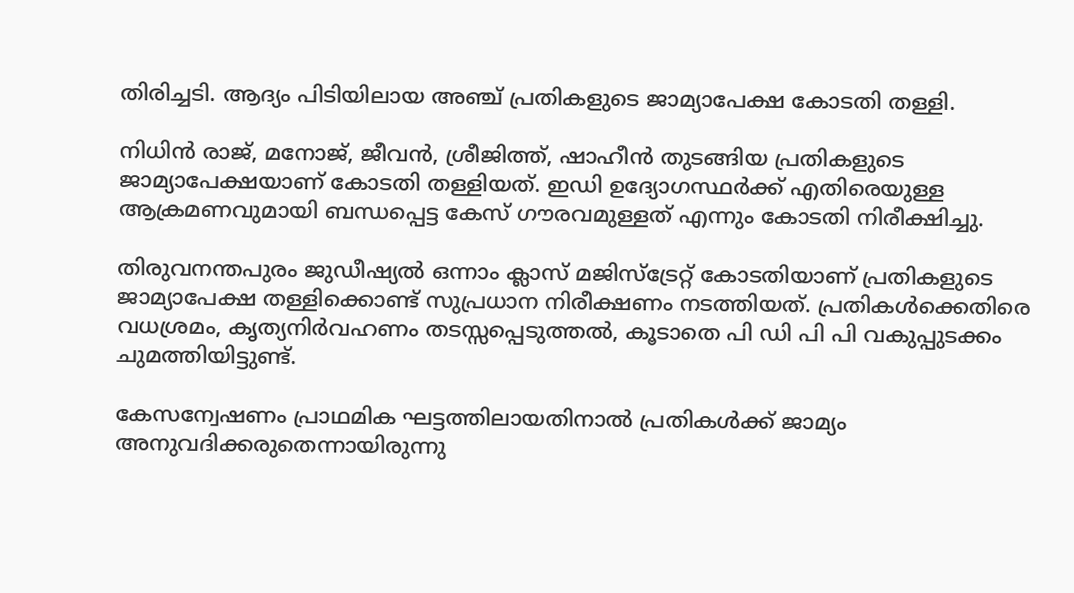തിരിച്ചടി. ആദ്യം പിടിയിലായ അഞ്ച് പ്രതികളുടെ ജാമ്യാപേക്ഷ കോടതി തള്ളി.

നിധിൻ രാജ്, മനോജ്, ജീവൻ, ശ്രീജിത്ത്, ഷാഹീൻ തുടങ്ങിയ പ്രതികളുടെ ജാമ്യാപേക്ഷയാണ് കോടതി തള്ളിയത്. ഇഡി ഉദ്യോഗസ്ഥർക്ക് എതിരെയുള്ള ആക്രമണവുമായി ബന്ധപ്പെട്ട കേസ് ഗൗരവമുള്ളത് എന്നും കോടതി നിരീക്ഷിച്ചു.

തിരുവനന്തപുരം ജുഡീഷ്യൽ ഒന്നാം ക്ലാസ് മജിസ്ട്രേറ്റ് കോടതിയാണ് പ്രതികളുടെ ജാമ്യാപേക്ഷ തള്ളിക്കൊണ്ട് സുപ്രധാന നിരീക്ഷണം നടത്തിയത്. പ്രതികൾക്കെതിരെ വധശ്രമം, കൃത്യനിർവഹണം തടസ്സപ്പെടുത്തൽ, കൂടാതെ പി ഡി പി പി വകുപ്പുടക്കം ചുമത്തിയിട്ടുണ്ട്.

കേസന്വേഷണം പ്രാഥമിക ഘട്ടത്തിലായതിനാൽ പ്രതികൾക്ക് ജാമ്യം അനുവദിക്കരുതെന്നായിരുന്നു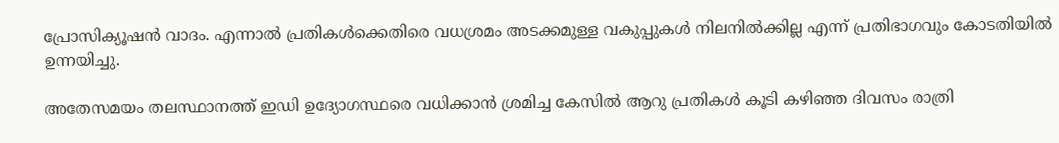പ്രോസിക്യൂഷൻ വാദം. എന്നാൽ പ്രതികൾക്കെതിരെ വധശ്രമം അടക്കമുള്ള വകുപ്പുകൾ നിലനിൽക്കില്ല എന്ന് പ്രതിഭാഗവും കോടതിയിൽ ഉന്നയിച്ചു.

അതേസമയം തലസ്ഥാനത്ത് ഇഡി ഉദ്യോഗസ്ഥരെ വധിക്കാൻ ശ്രമിച്ച കേസിൽ ആറു പ്രതികള്‍ കൂടി കഴിഞ്ഞ ദിവസം രാത്രി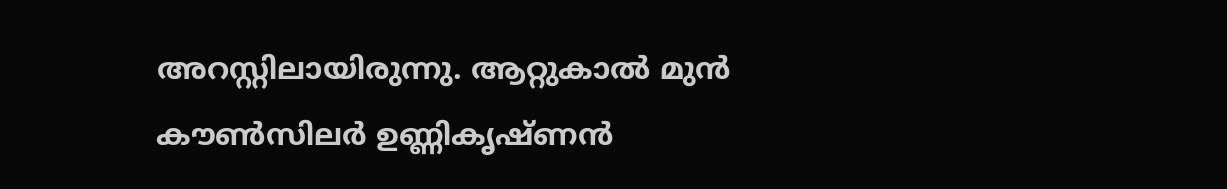അറസ്റ്റിലായിരുന്നു. ആറ്റുകാൽ മുൻ കൗണ്‍സിലർ ഉണ്ണികൃഷ്ണൻ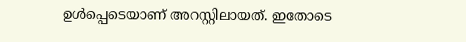ഉള്‍പ്പെടെയാണ് അറസ്റ്റിലായത്. ഇതോടെ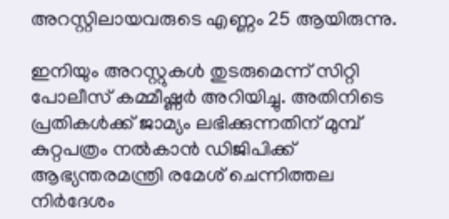അറസ്റ്റിലായവരുടെ എണ്ണം 25 ആയിരുന്നു.

ഇനിയും അറസ്റ്റുകൾ തുടരുമെന്ന് സിറ്റി പോലീസ് കമ്മീഷ്ണർ അറിയിച്ചു. അതിനിടെ പ്രതികള്‍ക്ക് ജാമ്യം ലഭിക്കുന്നതിന് മുമ്പ് കുറ്റപത്രം നൽകാൻ ഡിജിപിക്ക് ആഭ്യന്തരമന്ത്രി രമേശ് ചെന്നിത്തല നിർദേശം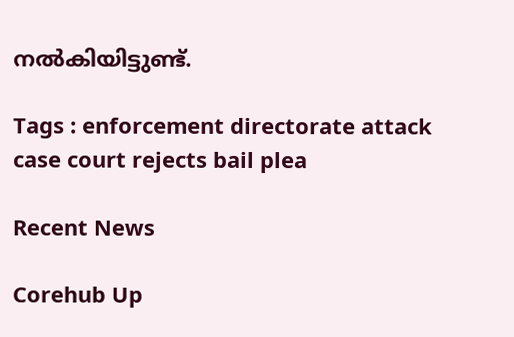നൽകിയിട്ടുണ്ട്.

Tags : enforcement directorate attack case court rejects bail plea

Recent News

Corehub Up